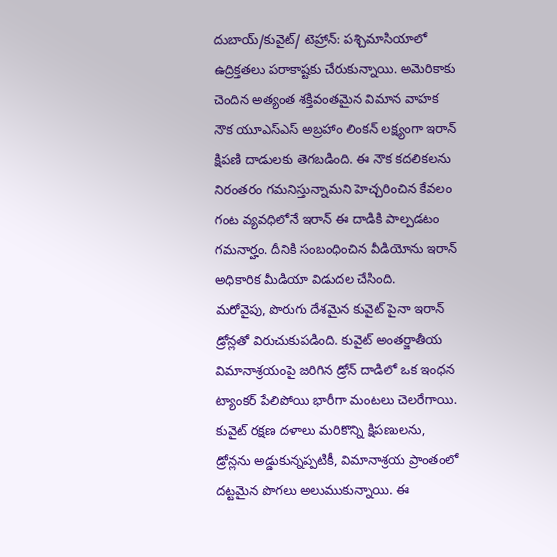దుబాయ్/కువైట్/ టెహ్రాన్: పశ్చిమాసియాలో ఉద్రిక్తతలు పరాకాష్టకు చేరుకున్నాయి. అమెరికాకు చెందిన అత్యంత శక్తివంతమైన విమాన వాహక నౌక యూఎస్ఎస్ అబ్రహాం లింకన్ లక్ష్యంగా ఇరాన్ క్షిపణి దాడులకు తెగబడింది. ఈ నౌక కదలికలను నిరంతరం గమనిస్తున్నామని హెచ్చరించిన కేవలం గంట వ్యవధిలోనే ఇరాన్ ఈ దాడికి పాల్పడటం గమనార్హం. దీనికి సంబంధించిన వీడియోను ఇరాన్ అధికారిక మీడియా విడుదల చేసింది.
మరోవైపు, పొరుగు దేశమైన కువైట్ పైనా ఇరాన్ డ్రోన్లతో విరుచుకుపడింది. కువైట్ అంతర్జాతీయ విమానాశ్రయంపై జరిగిన డ్రోన్ దాడిలో ఒక ఇంధన ట్యాంకర్ పేలిపోయి భారీగా మంటలు చెలరేగాయి. కువైట్ రక్షణ దళాలు మరికొన్ని క్షిపణులను, డ్రోన్లను అడ్డుకున్నప్పటికీ, విమానాశ్రయ ప్రాంతంలో దట్టమైన పొగలు అలుముకున్నాయి. ఈ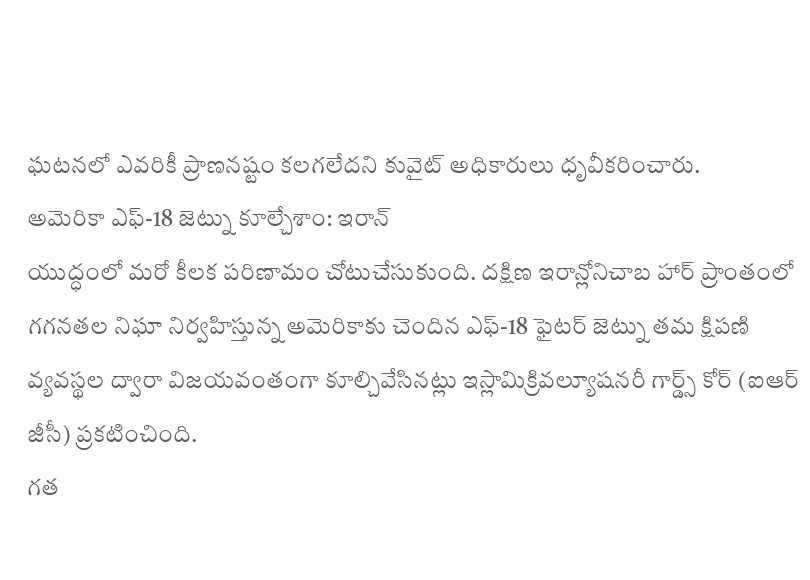ఘటనలో ఎవరికీ ప్రాణనష్టం కలగలేదని కువైట్ అధికారులు ధృవీకరించారు.
అమెరికా ఎఫ్-18 జెట్ను కూల్చేశాం: ఇరాన్
యుద్ధంలో మరో కీలక పరిణామం చోటుచేసుకుంది. దక్షిణ ఇరాన్లోనిచాబ హార్ ప్రాంతంలో గగనతల నిఘా నిర్వహిస్తున్న అమెరికాకు చెందిన ఎఫ్-18 ఫైటర్ జెట్ను తమ క్షిపణి వ్యవస్థల ద్వారా విజయవంతంగా కూల్చివేసినట్లు ఇస్లామిక్రివల్యూషనరీ గార్డ్స్ కోర్ (ఐఆర్ జీసీ) ప్రకటించింది.
గత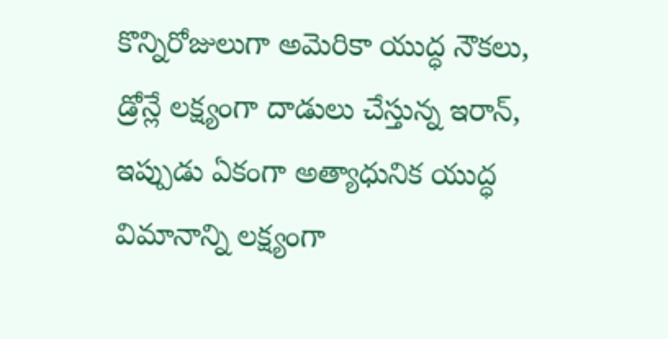కొన్నిరోజులుగా అమెరికా యుద్ధ నౌకలు, డ్రోన్లే లక్ష్యంగా దాడులు చేస్తున్న ఇరాన్, ఇప్పుడు ఏకంగా అత్యాధునిక యుద్ధ విమానాన్ని లక్ష్యంగా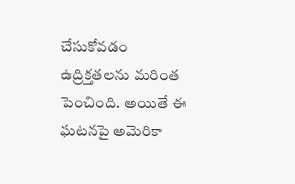చేసుకోవడం ఉద్రిక్తతలను మరింత పెంచింది. అయితే ఈ ఘటనపై అమెరికా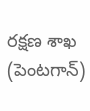రక్షణ శాఖ (పెంటగాన్)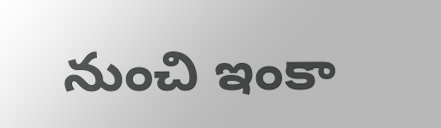నుంచి ఇంకా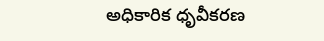అధికారిక ధృవీకరణ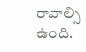రావాల్సి ఉంది.